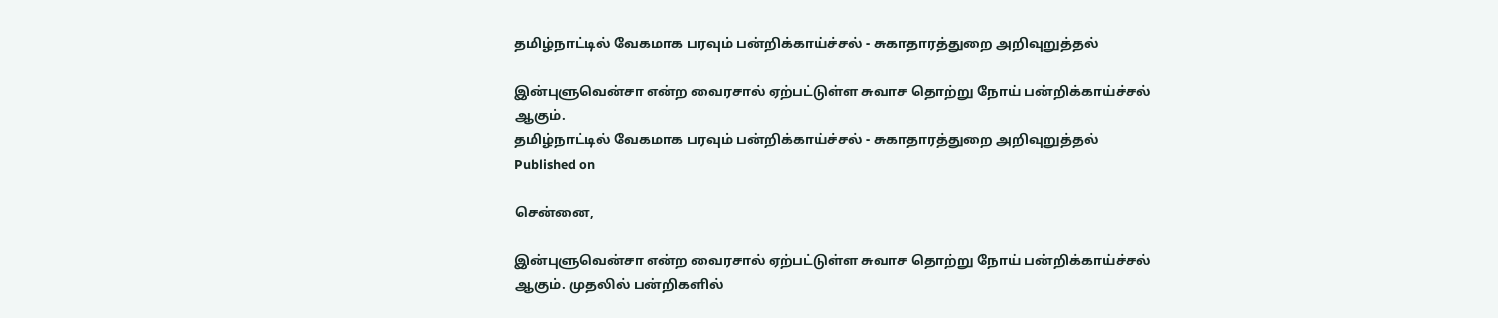தமிழ்நாட்டில் வேகமாக பரவும் பன்றிக்காய்ச்சல் - சுகாதாரத்துறை அறிவுறுத்தல்

இன்புளுவென்சா என்ற வைரசால் ஏற்பட்டுள்ள சுவாச தொற்று நோய் பன்றிக்காய்ச்சல் ஆகும்.
தமிழ்நாட்டில் வேகமாக பரவும் பன்றிக்காய்ச்சல் - சுகாதாரத்துறை அறிவுறுத்தல்
Published on

சென்னை,

இன்புளுவென்சா என்ற வைரசால் ஏற்பட்டுள்ள சுவாச தொற்று நோய் பன்றிக்காய்ச்சல் ஆகும். முதலில் பன்றிகளில்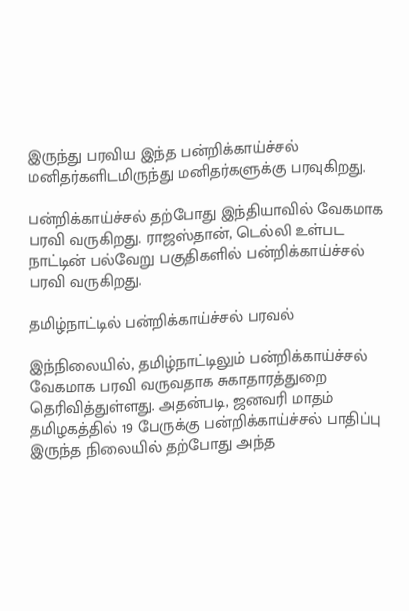இருந்து பரவிய இந்த பன்றிக்காய்ச்சல் மனிதர்களிடமிருந்து மனிதர்களுக்கு பரவுகிறது.

பன்றிக்காய்ச்சல் தற்போது இந்தியாவில் வேகமாக பரவி வருகிறது. ராஜஸ்தான், டெல்லி உள்பட நாட்டின் பல்வேறு பகுதிகளில் பன்றிக்காய்ச்சல் பரவி வருகிறது.

தமிழ்நாட்டில் பன்றிக்காய்ச்சல் பரவல்

இந்நிலையில், தமிழ்நாட்டிலும் பன்றிக்காய்ச்சல் வேகமாக பரவி வருவதாக சுகாதாரத்துறை தெரிவித்துள்ளது. அதன்படி, ஜனவரி மாதம் தமிழகத்தில் 19 பேருக்கு பன்றிக்காய்ச்சல் பாதிப்பு இருந்த நிலையில் தற்போது அந்த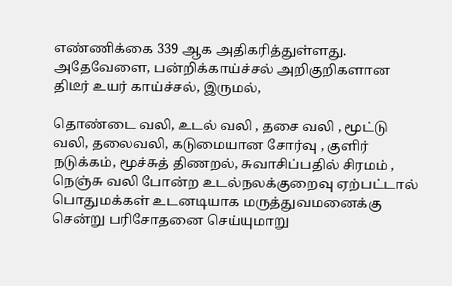எண்ணிக்கை 339 ஆக அதிகரித்துள்ளது. அதேவேளை, பன்றிக்காய்ச்சல் அறிகுறிகளான திடீர் உயர் காய்ச்சல், இருமல்,

தொண்டை வலி, உடல் வலி , தசை வலி , மூட்டு வலி, தலைவலி, கடுமையான சோர்வு , குளிர் நடுக்கம், மூச்சுத் திணறல், சுவாசிப்பதில் சிரமம் , நெஞ்சு வலி போன்ற உடல்நலக்குறைவு ஏற்பட்டால் பொதுமக்கள் உடனடியாக மருத்துவமனைக்கு சென்று பரிசோதனை செய்யுமாறு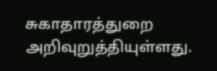சுகாதாரத்துறை அறிவுறுத்தியுள்ளது.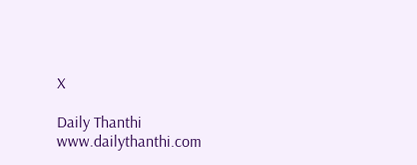X

Daily Thanthi
www.dailythanthi.com